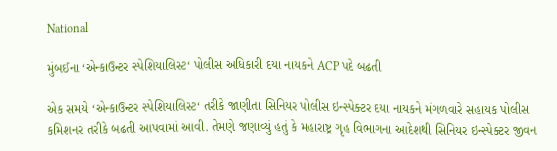National

મુંબઈના ‘એન્કાઉન્ટર સ્પેશિયાલિસ્ટ‘ પોલીસ અધિકારી દયા નાયકને ACP પદે બઢતી

એક સમયે ‘એન્કાઉન્ટર સ્પેશિયાલિસ્ટ‘ તરીકે જાણીતા સિનિયર પોલીસ ઇન્સ્પેક્ટર દયા નાયકને મંગળવારે સહાયક પોલીસ કમિશનર તરીકે બઢતી આપવામાં આવી. તેમણે જણાવ્યું હતું કે મહારાષ્ટ્ર ગૃહ વિભાગના આદેશથી સિનિયર ઇન્સ્પેક્ટર જીવન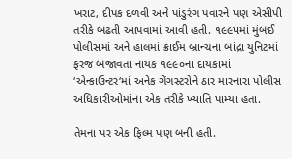ખરાટ, દીપક દળવી અને પાંડુરંગ પવારને પણ એસીપી તરીકે બઢતી આપવામાં આવી હતી. ૧૯૯૫માં મુંબઈ પોલીસમાં અને હાલમાં ક્રાઈમ બ્રાન્ચના બાંદ્રા યુનિટમાં ફરજ બજાવતા નાયક ૧૯૯૦ના દાયકામાં ‘એન્કાઉન્ટર‘માં અનેક ગેંગસ્ટરોને ઠાર મારનારા પોલીસ અધિકારીઓમાંના એક તરીકે ખ્યાતિ પામ્યા હતા.

તેમના પર એક ફિલ્મ પણ બની હતી.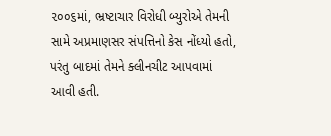૨૦૦૬માં, ભ્રષ્ટાચાર વિરોધી બ્યુરોએ તેમની સામે અપ્રમાણસર સંપત્તિનો કેસ નોંધ્યો હતો, પરંતુ બાદમાં તેમને ક્લીનચીટ આપવામાં આવી હતી.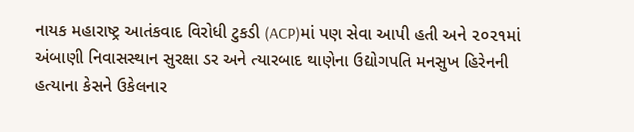નાયક મહારાષ્ટ્ર આતંકવાદ વિરોધી ટુકડી (ACP)માં પણ સેવા આપી હતી અને ૨૦૨૧માં અંબાણી નિવાસસ્થાન સુરક્ષા ડર અને ત્યારબાદ થાણેના ઉદ્યોગપતિ મનસુખ હિરેનની હત્યાના કેસને ઉકેલનાર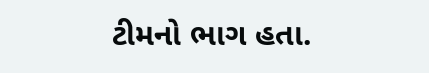ટીમનો ભાગ હતા.